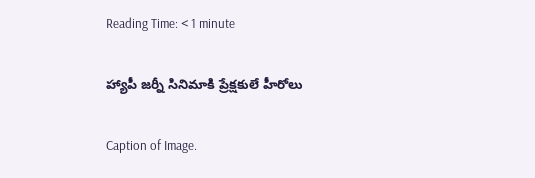Reading Time: < 1 minute

హ్యాపీ జర్నీ సినిమాకి ప్రేక్షకులే హీరోలు

Caption of Image.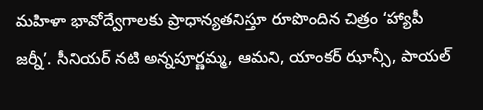మహిళా భావోద్వేగాలకు ప్రాధాన్యతనిస్తూ రూపొందిన చిత్రం ‘హ్యాపీ జర్నీ’. సీనియర్ నటి అన్నపూర్ణమ్మ, ఆమని, యాంకర్ ఝాన్సీ, పాయల్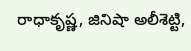రాధాకృష్ణ, జినిషా అలీశెట్టి,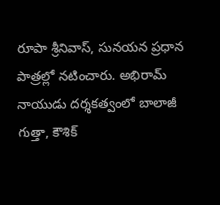రూపా శ్రీనివాస్, సునయన ప్రధాన పాత్రల్లో నటించారు. అభిరామ్ నాయుడు దర్శకత్వంలో బాలాజీ గుత్తా, కౌశిక్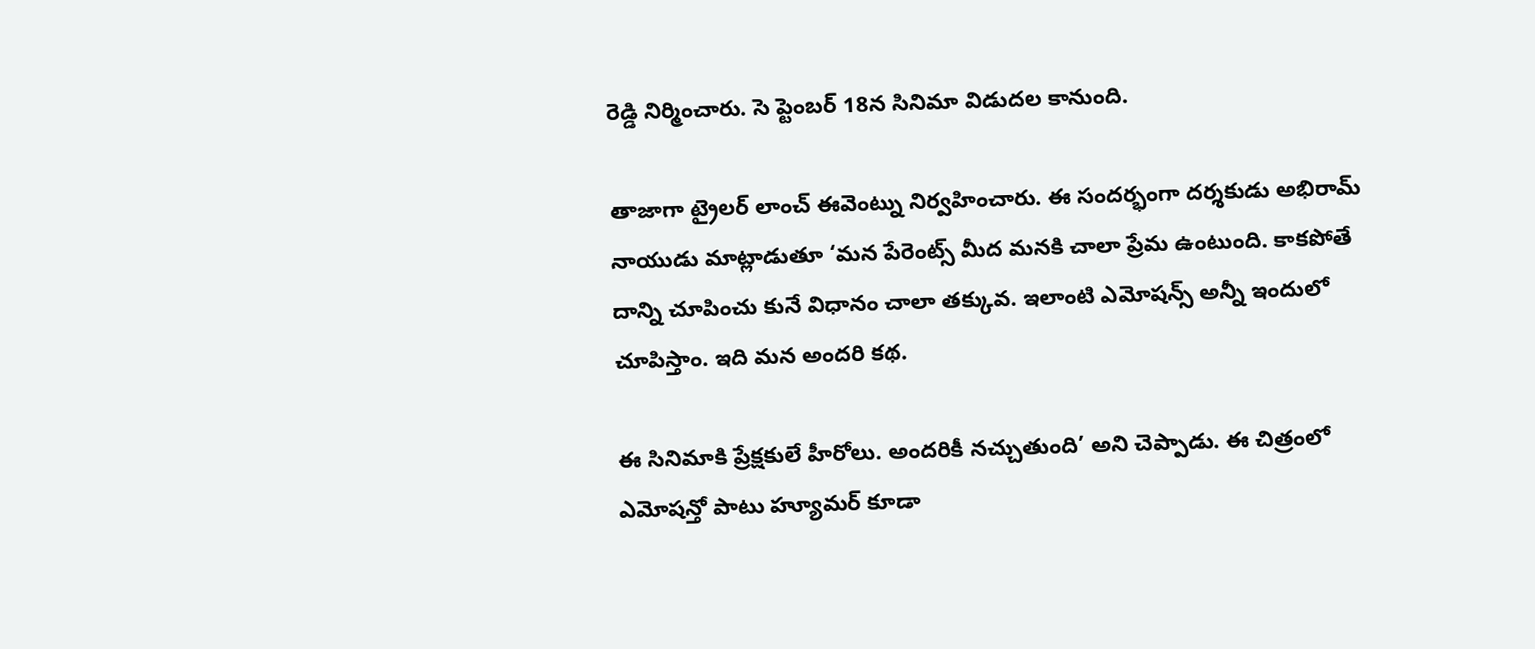రెడ్డి నిర్మించారు. సె ప్టెంబర్ 18న సినిమా విడుదల కానుంది.

తాజాగా ట్రైలర్ లాంచ్ ఈవెంట్ను నిర్వహించారు. ఈ సందర్భంగా దర్శకుడు అభిరామ్ నాయుడు మాట్లాడుతూ ‘మన పేరెంట్స్ మీద మనకి చాలా ప్రేమ ఉంటుంది. కాకపోతే దాన్ని చూపించు కునే విధానం చాలా తక్కువ. ఇలాంటి ఎమోషన్స్ అన్నీ ఇందులో చూపిస్తాం. ఇది మన అందరి కథ.

ఈ సినిమాకి ప్రేక్షకులే హీరోలు. అందరికీ నచ్చుతుంది’ అని చెప్పాడు. ఈ చిత్రంలో ఎమోషన్తో పాటు హ్యూమర్ కూడా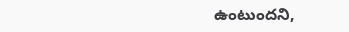ఉంటుందని,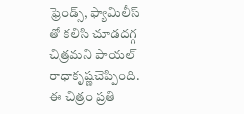ఫ్రెండ్స్, ఫ్యామిలీస్ తో కలిసి చూడదగ్గ చిత్రమని పాయల్ రాధాకృష్ణచెప్పింది. ఈ చిత్రం ప్రతి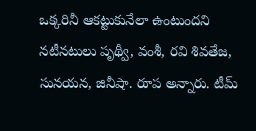ఒక్కరినీ ఆకట్టుకునేలా ఉంటుందని నటీనటులు పృథ్వీ, వంశీ, రవి శివతేజ, సునయన, జినీషా. రూప అన్నారు. టీమ్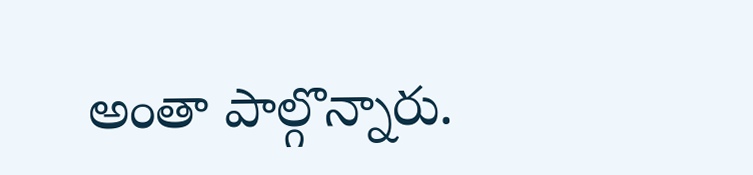అంతా పాల్గొన్నారు.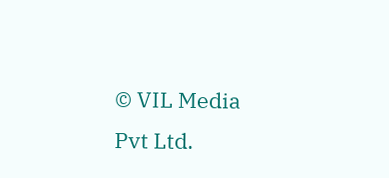© VIL Media Pvt Ltd.